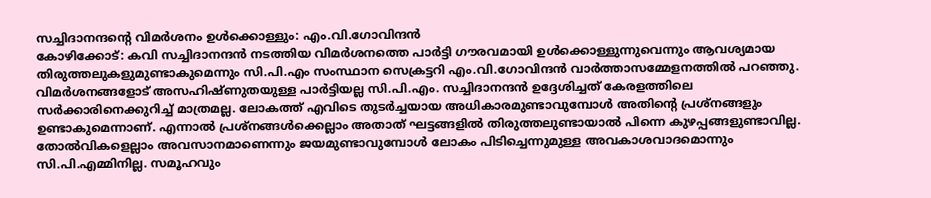സച്ചിദാനന്ദന്റെ വിമർശനം ഉൾക്കൊള്ളും: എം.വി.ഗോവിന്ദൻ
കോഴിക്കോട്: കവി സച്ചിദാനന്ദൻ നടത്തിയ വിമർശനത്തെ പാർട്ടി ഗൗരവമായി ഉൾക്കൊള്ളുന്നുവെന്നും ആവശ്യമായ തിരുത്തലുകളുമുണ്ടാകുമെന്നും സി.പി.എം സംസ്ഥാന സെക്രട്ടറി എം.വി.ഗോവിന്ദൻ വാർത്താസമ്മേളനത്തിൽ പറഞ്ഞു.
വിമർശനങ്ങളോട് അസഹിഷ്ണുതയുള്ള പാർട്ടിയല്ല സി.പി.എം. സച്ചിദാനന്ദൻ ഉദ്ദേശിച്ചത് കേരളത്തിലെ സർക്കാരിനെക്കുറിച്ച് മാത്രമല്ല. ലോകത്ത് എവിടെ തുടർച്ചയായ അധികാരമുണ്ടാവുമ്പോൾ അതിന്റെ പ്രശ്നങ്ങളും ഉണ്ടാകുമെന്നാണ്. എന്നാൽ പ്രശ്നങ്ങൾക്കെല്ലാം അതാത് ഘട്ടങ്ങളിൽ തിരുത്തലുണ്ടായാൽ പിന്നെ കുഴപ്പങ്ങളുണ്ടാവില്ല.
തോൽവികളെല്ലാം അവസാനമാണെന്നും ജയമുണ്ടാവുമ്പോൾ ലോകം പിടിച്ചെന്നുമുള്ള അവകാശവാദമൊന്നും സി.പി.എമ്മിനില്ല. സമൂഹവും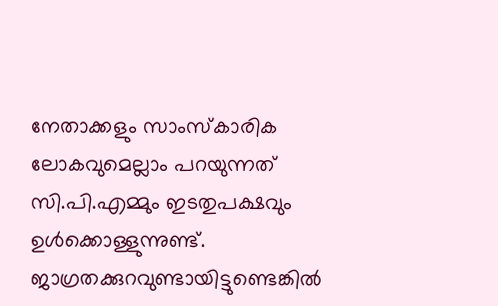നേതാക്കളും സാംസ്കാരിക ലോകവുമെല്ലാം പറയുന്നത് സി.പി.എമ്മും ഇടതുപക്ഷവും ഉൾക്കൊള്ളുന്നുണ്ട്. ജാഗ്രതക്കുറവുണ്ടായിട്ടുണ്ടെങ്കിൽ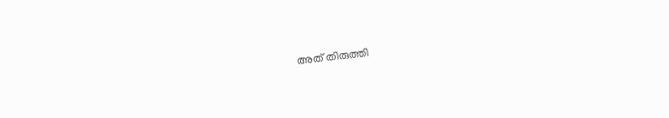അത് തിരുത്തി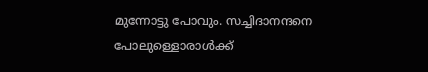മുന്നോട്ടു പോവും. സച്ചിദാനന്ദനെ
പോലുള്ളൊരാൾക്ക്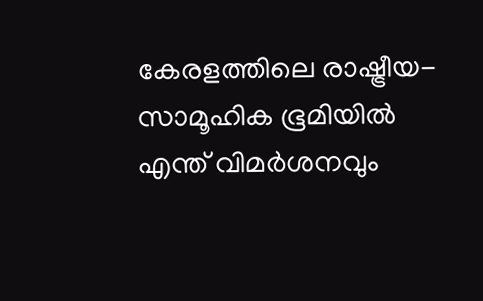കേരളത്തിലെ രാഷ്ട്രീയ-സാമൂഹിക ഭൂമിയിൽ എന്ത് വിമർശനവും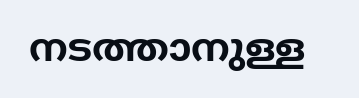നടത്താനുള്ള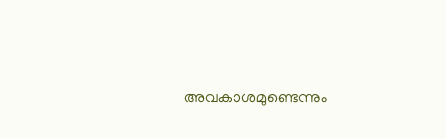അവകാശമുണ്ടെന്നും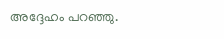അദ്ദേഹം പറഞ്ഞു.